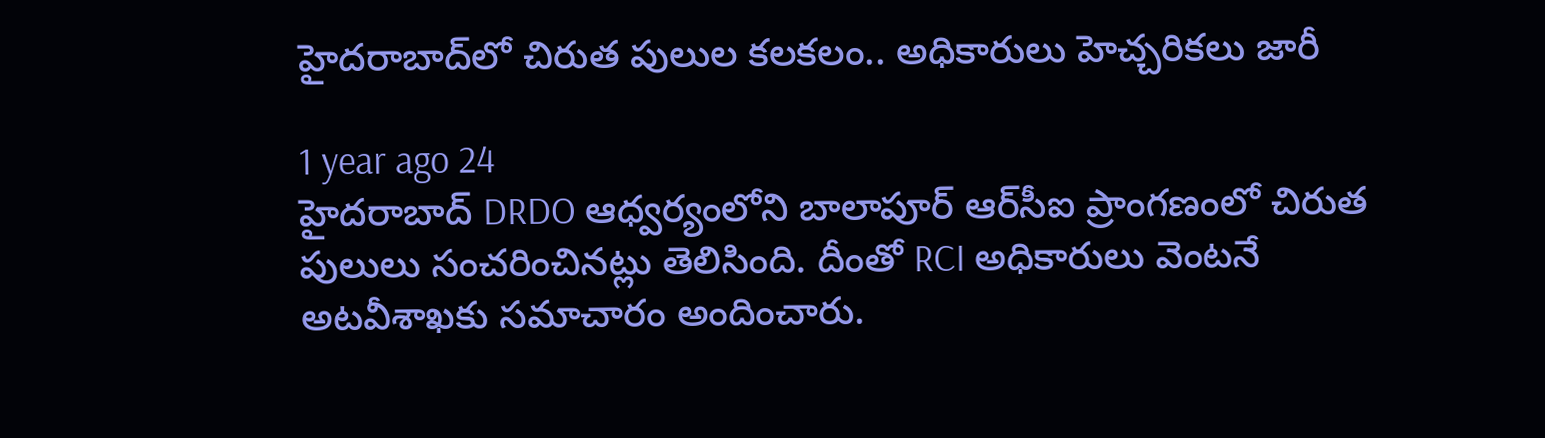హైదరాబాద్‌లో చిరుత పులుల కలకలం.. అధికారులు హెచ్చరికలు జారీ

1 year ago 24
హైదరాబాద్‌ DRDO ఆధ్వర్యంలోని బాలాపూర్ ఆర్‌సీఐ ప్రాంగణంలో చిరుత పులులు సంచరించినట్లు తెలిసింది. దీంతో RCI అధికారులు వెంటనే అటవీశాఖకు సమాచారం అందించారు.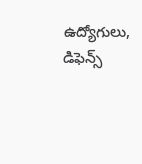ఉద్యోగులు, డిఫెన్స్‌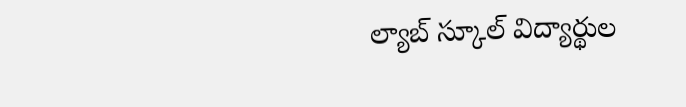ల్యాబ్‌ స్కూల్‌ విద్యార్థుల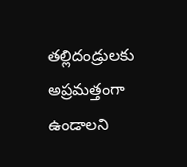తల్లిదండ్రులకు అప్రమత్తంగా ఉండాలని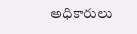అధికారులు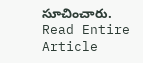సూచించారు.
Read Entire Article